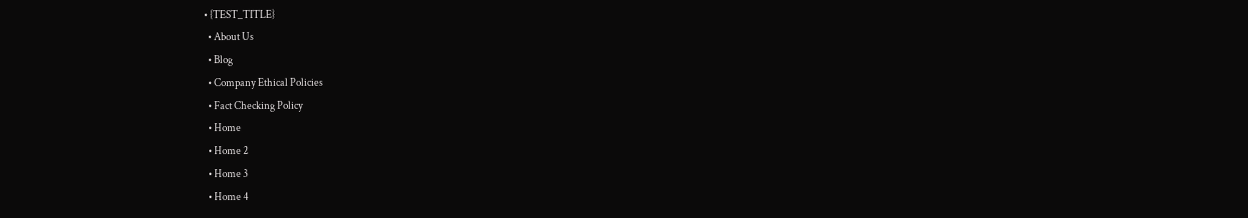• {TEST_TITLE}
  • About Us
  • Blog
  • Company Ethical Policies
  • Fact Checking Policy
  • Home
  • Home 2
  • Home 3
  • Home 4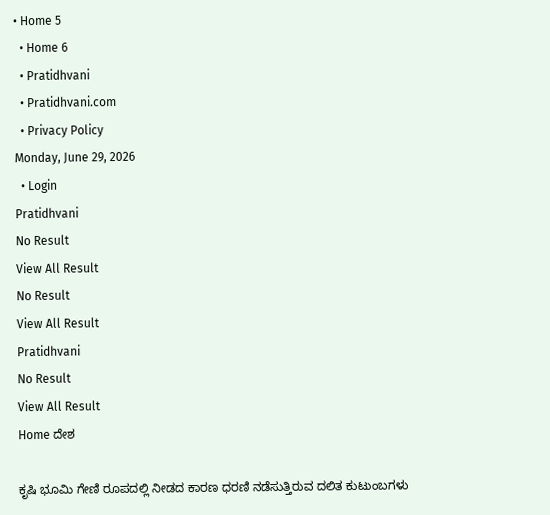• Home 5
  • Home 6
  • Pratidhvani
  • Pratidhvani.com
  • Privacy Policy
Monday, June 29, 2026
  • Login
Pratidhvani
No Result
View All Result
No Result
View All Result
Pratidhvani
No Result
View All Result
Home ದೇಶ

ಕೃಷಿ ಭೂಮಿ ಗೇಣಿ ರೂಪದಲ್ಲಿ ನೀಡದ ಕಾರಣ ಧರಣಿ ನಡೆಸುತ್ತಿರುವ ದಲಿತ ಕುಟುಂಬಗಳು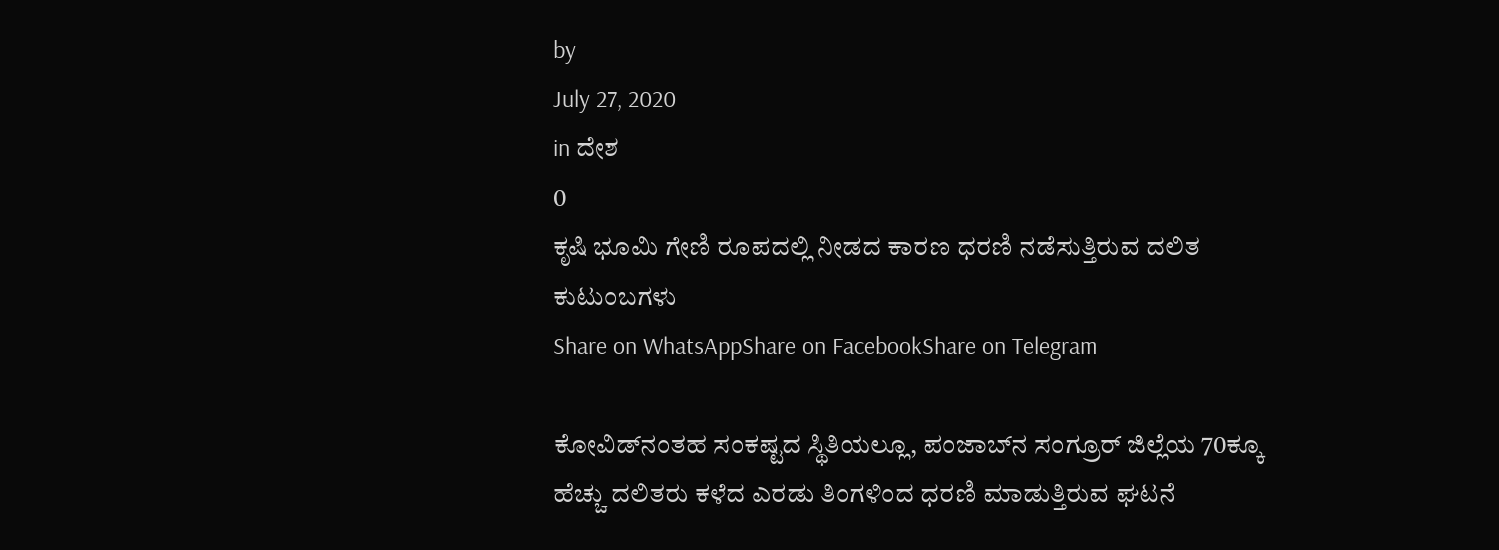by
July 27, 2020
in ದೇಶ
0
ಕೃಷಿ ಭೂಮಿ ಗೇಣಿ ರೂಪದಲ್ಲಿ ನೀಡದ ಕಾರಣ ಧರಣಿ ನಡೆಸುತ್ತಿರುವ ದಲಿತ ಕುಟುಂಬಗಳು
Share on WhatsAppShare on FacebookShare on Telegram

ಕೋವಿಡ್‌ನಂತಹ ಸಂಕಷ್ಟದ ಸ್ಥಿತಿಯಲ್ಲೂ, ಪಂಜಾಬ್‌ನ ಸಂಗ್ರೂರ್‌ ಜಿಲ್ಲೆಯ 70ಕ್ಕೂ ಹೆಚ್ಚು ದಲಿತರು ಕಳೆದ ಎರಡು ತಿಂಗಳಿಂದ ಧರಣಿ ಮಾಡುತ್ತಿರುವ ಘಟನೆ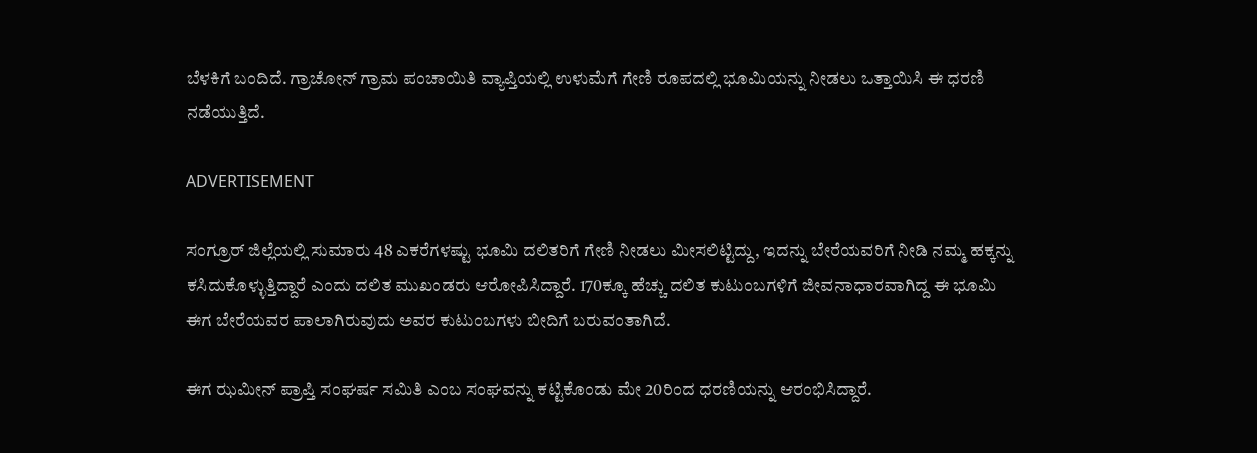ಬೆಳಕಿಗೆ ಬಂದಿದೆ. ಗ್ರಾಚೋನ್‌ ಗ್ರಾಮ ಪಂಚಾಯಿತಿ ವ್ಯಾಪ್ತಿಯಲ್ಲಿ ಉಳುಮೆಗೆ ಗೇಣಿ ರೂಪದಲ್ಲಿ ಭೂಮಿಯನ್ನು ನೀಡಲು ಒತ್ತಾಯಿಸಿ ಈ ಧರಣಿ ನಡೆಯುತ್ತಿದೆ.

ADVERTISEMENT

ಸಂಗ್ರೂರ್‌ ಜಿಲ್ಲೆಯಲ್ಲಿ ಸುಮಾರು 48 ಎಕರೆಗಳಷ್ಟು ಭೂಮಿ ದಲಿತರಿಗೆ ಗೇಣಿ ನೀಡಲು ಮೀಸಲಿಟ್ಟಿದ್ದು, ಇದನ್ನು ಬೇರೆಯವರಿಗೆ ನೀಡಿ ನಮ್ಮ ಹಕ್ಕನ್ನು ಕಸಿದುಕೊಳ್ಳುತ್ತಿದ್ದಾರೆ ಎಂದು ದಲಿತ ಮುಖಂಡರು ಆರೋಪಿಸಿದ್ದಾರೆ. 170ಕ್ಕೂ ಹೆಚ್ಚು ದಲಿತ ಕುಟುಂಬಗಳಿಗೆ ಜೀವನಾಧಾರವಾಗಿದ್ದ ಈ ಭೂಮಿ ಈಗ ಬೇರೆಯವರ ಪಾಲಾಗಿರುವುದು ಅವರ ಕುಟುಂಬಗಳು ಬೀದಿಗೆ ಬರುವಂತಾಗಿದೆ.

ಈಗ ಝಮೀನ್‌ ಪ್ರಾಪ್ತಿ ಸಂಘರ್ಷ ಸಮಿತಿ ಎಂಬ ಸಂಘವನ್ನು ಕಟ್ಟಿಕೊಂಡು ಮೇ 20ರಿಂದ ಧರಣಿಯನ್ನು ಆರಂಭಿಸಿದ್ದಾರೆ.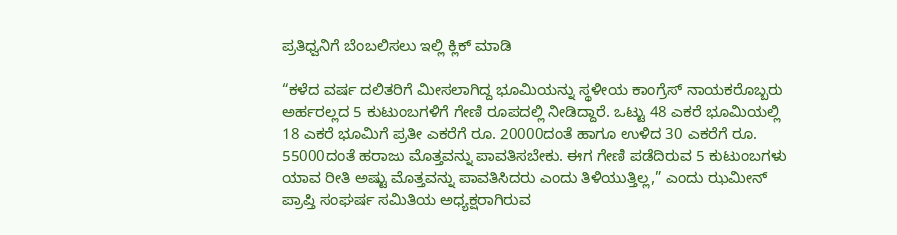ಪ್ರತಿಧ್ವನಿಗೆ ಬೆಂಬಲಿಸಲು ಇಲ್ಲಿ ಕ್ಲಿಕ್‌ ಮಾಡಿ

“ಕಳೆದ ವರ್ಷ ದಲಿತರಿಗೆ ಮೀಸಲಾಗಿದ್ದ ಭೂಮಿಯನ್ನು ಸ್ಥಳೀಯ ಕಾಂಗ್ರೆಸ್‌ ನಾಯಕರೊಬ್ಬರು ಅರ್ಹರಲ್ಲದ 5 ಕುಟುಂಬಗಳಿಗೆ ಗೇಣಿ ರೂಪದಲ್ಲಿ ನೀಡಿದ್ದಾರೆ. ಒಟ್ಟು 48 ಎಕರೆ ಭೂಮಿಯಲ್ಲಿ 18 ಎಕರೆ ಭೂಮಿಗೆ ಪ್ರತೀ ಎಕರೆಗೆ ರೂ. 20000ದಂತೆ ಹಾಗೂ ಉಳಿದ 30 ಎಕರೆಗೆ ರೂ. 55000ದಂತೆ ಹರಾಜು ಮೊತ್ತವನ್ನು ಪಾವತಿಸಬೇಕು. ಈಗ ಗೇಣಿ ಪಡೆದಿರುವ 5 ಕುಟುಂಬಗಳು ಯಾವ ರೀತಿ ಅಷ್ಟು ಮೊತ್ತವನ್ನು ಪಾವತಿಸಿದರು ಎಂದು ತಿಳಿಯುತ್ತಿಲ್ಲ,” ಎಂದು ಝಮೀನ್‌ ಪ್ರಾಪ್ತಿ ಸಂಘರ್ಷ ಸಮಿತಿಯ ಅಧ್ಯಕ್ಷರಾಗಿರುವ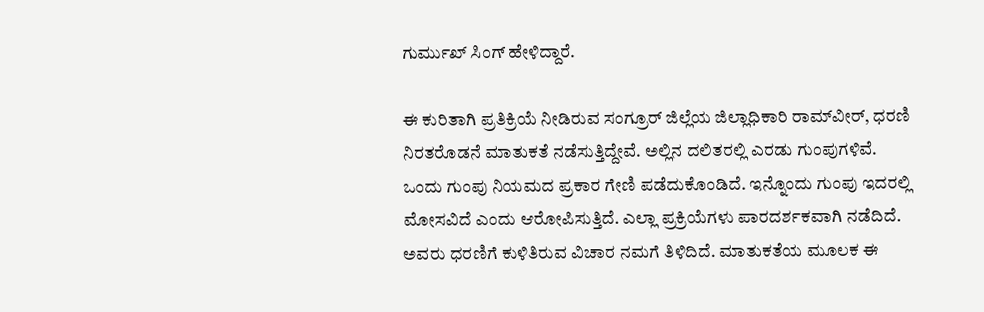ಗುರ್ಮುಖ್‌ ಸಿಂಗ್‌ ಹೇಳಿದ್ದಾರೆ.

ಈ ಕುರಿತಾಗಿ ಪ್ರತಿಕ್ರಿಯೆ ನೀಡಿರುವ ಸಂಗ್ರೂರ್‌ ಜಿಲ್ಲೆಯ ಜಿಲ್ಲಾಧಿಕಾರಿ ರಾಮ್‌ವೀರ್‌, ಧರಣಿ ನಿರತರೊಡನೆ ಮಾತುಕತೆ ನಡೆಸುತ್ತಿದ್ದೇವೆ. ಅಲ್ಲಿನ ದಲಿತರಲ್ಲಿ ಎರಡು ಗುಂಪುಗಳಿವೆ. ಒಂದು ಗುಂಪು ನಿಯಮದ ಪ್ರಕಾರ ಗೇಣಿ ಪಡೆದುಕೊಂಡಿದೆ. ಇನ್ನೊಂದು ಗುಂಪು ಇದರಲ್ಲಿ ಮೋಸವಿದೆ ಎಂದು ಆರೋಪಿಸುತ್ತಿದೆ. ಎಲ್ಲಾ ಪ್ರಕ್ರಿಯೆಗಳು ಪಾರದರ್ಶಕವಾಗಿ ನಡೆದಿದೆ. ಅವರು ಧರಣಿಗೆ ಕುಳಿತಿರುವ ವಿಚಾರ ನಮಗೆ ತಿಳಿದಿದೆ. ಮಾತುಕತೆಯ ಮೂಲಕ ಈ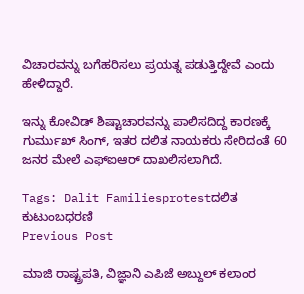ವಿಚಾರವನ್ನು ಬಗೆಹರಿಸಲು ಪ್ರಯತ್ನ ಪಡುತ್ತಿದ್ದೇವೆ ಎಂದು ಹೇಳಿದ್ದಾರೆ.

ಇನ್ನು ಕೋವಿಡ್‌ ಶಿಷ್ಟಾಚಾರವನ್ನು ಪಾಲಿಸದಿದ್ದ ಕಾರಣಕ್ಕೆ ಗುರ್ಮುಖ್‌ ಸಿಂಗ್‌, ಇತರ ದಲಿತ ನಾಯಕರು ಸೇರಿದಂತೆ 60 ಜನರ ಮೇಲೆ ಎಫ್‌ಐಆರ್‌ ದಾಖಲಿಸಲಾಗಿದೆ.

Tags: Dalit Familiesprotestದಲಿತ ಕುಟುಂಬಧರಣಿ
Previous Post

ಮಾಜಿ ರಾಷ್ಟ್ರಪತಿ, ವಿಜ್ಞಾನಿ ಎಪಿಜೆ ಅಬ್ದುಲ್ ಕಲಾಂರ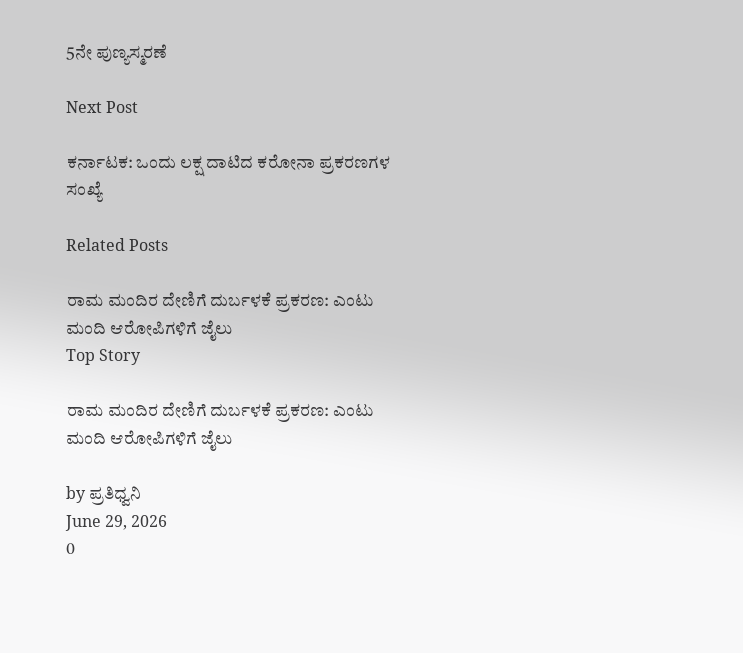5ನೇ ಪುಣ್ಯಸ್ಮರಣೆ

Next Post

ಕರ್ನಾಟಕ: ಒಂದು ಲಕ್ಷ ದಾಟಿದ ಕರೋನಾ ಪ್ರಕರಣಗಳ ಸಂಖ್ಯೆ

Related Posts

ರಾಮ ಮಂದಿರ ದೇಣಿಗೆ ದುರ್ಬಳಕೆ ಪ್ರಕರಣ: ಎಂಟು ಮಂದಿ ಆರೋಪಿಗಳಿಗೆ ಜೈಲು
Top Story

ರಾಮ ಮಂದಿರ ದೇಣಿಗೆ ದುರ್ಬಳಕೆ ಪ್ರಕರಣ: ಎಂಟು ಮಂದಿ ಆರೋಪಿಗಳಿಗೆ ಜೈಲು

by ಪ್ರತಿಧ್ವನಿ
June 29, 2026
0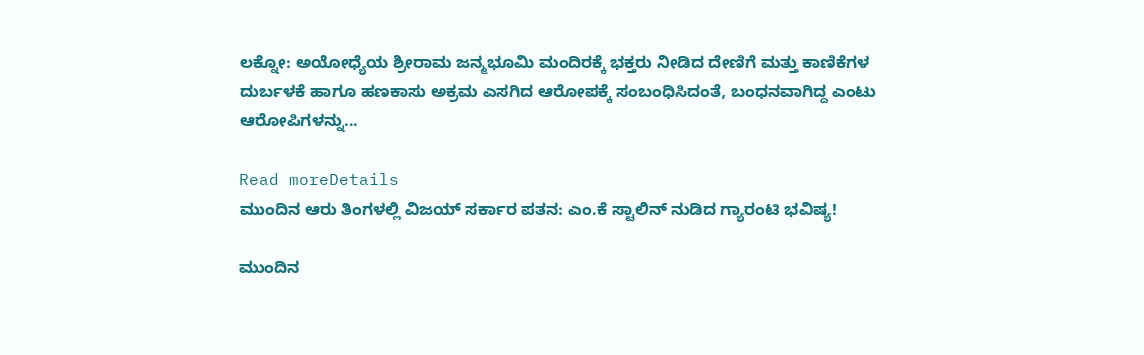ಲಕ್ನೋ: ಅಯೋಧ್ಯೆಯ ಶ್ರೀರಾಮ ಜನ್ಮಭೂಮಿ ಮಂದಿರಕ್ಕೆ ಭಕ್ತರು ನೀಡಿದ ದೇಣಿಗೆ ಮತ್ತು ಕಾಣಿಕೆಗಳ ದುರ್ಬಳಕೆ ಹಾಗೂ ಹಣಕಾಸು ಅಕ್ರಮ ಎಸಗಿದ ಆರೋಪಕ್ಕೆ ಸಂಬಂಧಿಸಿದಂತೆ, ಬಂಧನವಾಗಿದ್ದ ಎಂಟು ಆರೋಪಿಗಳನ್ನು...

Read moreDetails
ಮುಂದಿನ ಆರು ತಿಂಗಳಲ್ಲಿ ವಿಜಯ್‌ ಸರ್ಕಾರ ಪತನ: ಎಂ.ಕೆ ಸ್ಟಾಲಿನ್ ನುಡಿದ ಗ್ಯಾರಂಟಿ ಭವಿಷ್ಯ!

ಮುಂದಿನ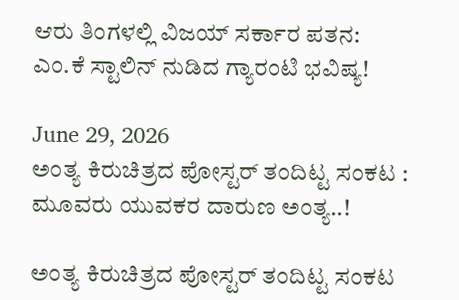ಆರು ತಿಂಗಳಲ್ಲಿ ವಿಜಯ್‌ ಸರ್ಕಾರ ಪತನ: ಎಂ.ಕೆ ಸ್ಟಾಲಿನ್ ನುಡಿದ ಗ್ಯಾರಂಟಿ ಭವಿಷ್ಯ!

June 29, 2026
ಅಂತ್ಯ ಕಿರುಚಿತ್ರದ ಪೋಸ್ಟರ್‌ ತಂದಿಟ್ಟ ಸಂಕಟ : ಮೂವರು ಯುವಕರ ದಾರುಣ ಅಂತ್ಯ..!

ಅಂತ್ಯ ಕಿರುಚಿತ್ರದ ಪೋಸ್ಟರ್‌ ತಂದಿಟ್ಟ ಸಂಕಟ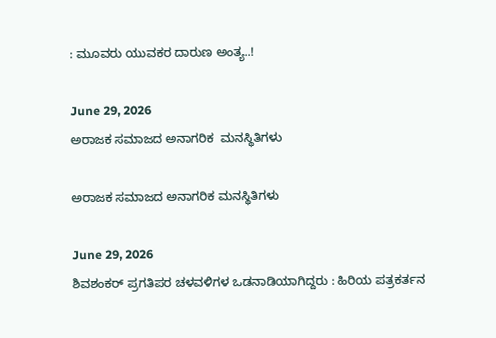: ಮೂವರು ಯುವಕರ ದಾರುಣ ಅಂತ್ಯ..!

June 29, 2026
ಅರಾಜಕ ಸಮಾಜದ ಅನಾಗರಿಕ  ಮನಸ್ಥಿತಿಗಳು

ಅರಾಜಕ ಸಮಾಜದ ಅನಾಗರಿಕ ಮನಸ್ಥಿತಿಗಳು

June 29, 2026
ಶಿವಶಂಕರ್‌ ಪ್ರಗತಿಪರ ಚಳವಳಿಗಳ ಒಡನಾಡಿಯಾಗಿದ್ದರು : ಹಿರಿಯ ಪತ್ರಕರ್ತನ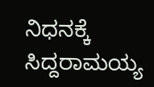ನಿಧನಕ್ಕೆ ಸಿದ್ದರಾಮಯ್ಯ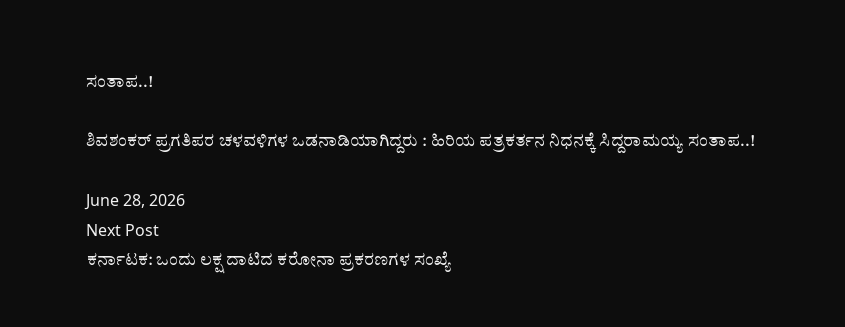ಸಂತಾಪ..!

ಶಿವಶಂಕರ್‌ ಪ್ರಗತಿಪರ ಚಳವಳಿಗಳ ಒಡನಾಡಿಯಾಗಿದ್ದರು : ಹಿರಿಯ ಪತ್ರಕರ್ತನ ನಿಧನಕ್ಕೆ ಸಿದ್ದರಾಮಯ್ಯ ಸಂತಾಪ..!

June 28, 2026
Next Post
ಕರ್ನಾಟಕ: ಒಂದು ಲಕ್ಷ ದಾಟಿದ ಕರೋನಾ ಪ್ರಕರಣಗಳ ಸಂಖ್ಯೆ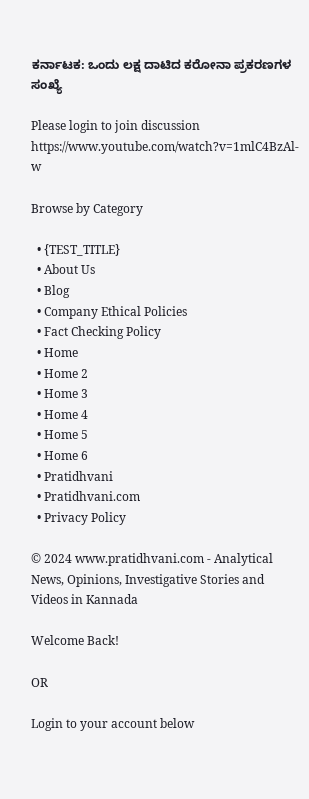ಕರ್ನಾಟಕ: ಒಂದು ಲಕ್ಷ ದಾಟಿದ ಕರೋನಾ ಪ್ರಕರಣಗಳ ಸಂಖ್ಯೆ

Please login to join discussion
https://www.youtube.com/watch?v=1mlC4BzAl-w

Browse by Category

  • {TEST_TITLE}
  • About Us
  • Blog
  • Company Ethical Policies
  • Fact Checking Policy
  • Home
  • Home 2
  • Home 3
  • Home 4
  • Home 5
  • Home 6
  • Pratidhvani
  • Pratidhvani.com
  • Privacy Policy

© 2024 www.pratidhvani.com - Analytical News, Opinions, Investigative Stories and Videos in Kannada

Welcome Back!

OR

Login to your account below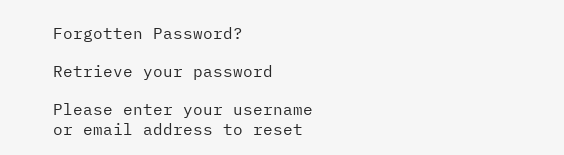Forgotten Password?

Retrieve your password

Please enter your username or email address to reset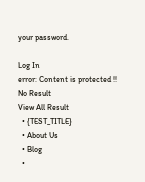your password.

Log In
error: Content is protected !!
No Result
View All Result
  • {TEST_TITLE}
  • About Us
  • Blog
  •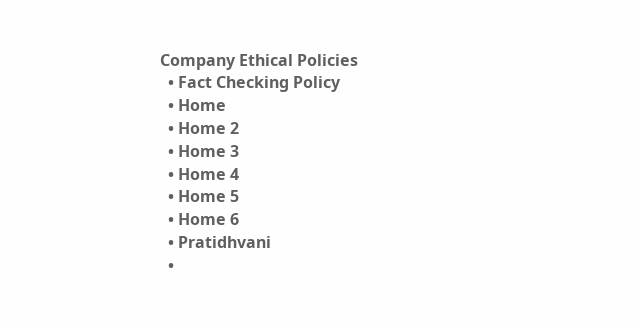Company Ethical Policies
  • Fact Checking Policy
  • Home
  • Home 2
  • Home 3
  • Home 4
  • Home 5
  • Home 6
  • Pratidhvani
  •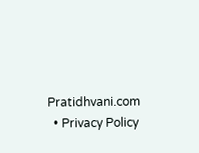Pratidhvani.com
  • Privacy Policy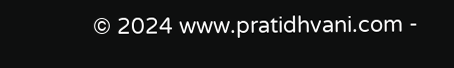© 2024 www.pratidhvani.com -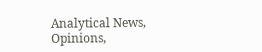Analytical News, Opinions,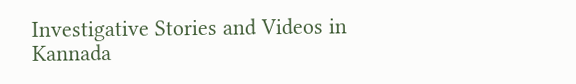Investigative Stories and Videos in Kannada